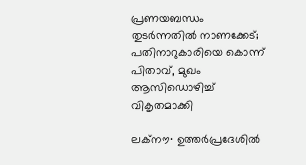പ്രണയബന്ധം തുടർന്നതിൽ നാണക്കേട്; പതിനാറുകാരിയെ കൊന്ന് പിതാവ്, മുഖം ആസിഡൊഴിച്ച് വികൃതമാക്കി

ലക്നൗ∙ ഉത്തർപ്രദേശിൽ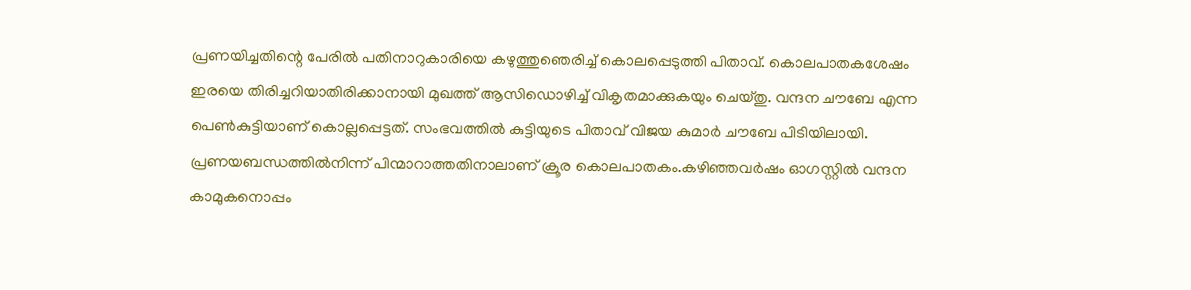പ്രണയിച്ചതിന്റെ പേരിൽ പതിനാറുകാരിയെ കഴുത്തുഞെരിച്ച് കൊലപ്പെടുത്തി പിതാവ്. കൊലപാതകശേഷം ഇരയെ തിരിച്ചറിയാതിരിക്കാനായി മുഖത്ത് ആസിഡൊഴിച്ച് വികൃതമാക്കുകയും ചെയ്തു. വന്ദന ചൗബേ എന്ന പെൺകുട്ടിയാണ് കൊല്ലപ്പെട്ടത്. സംഭവത്തിൽ കുട്ടിയുടെ പിതാവ് വിജയ കുമാർ ചൗബേ പിടിയിലായി. പ്രണയബന്ധത്തിൽനിന്ന് പിന്മാറാത്തതിനാലാണ് ക്രൂര കൊലപാതകം.കഴിഞ്ഞവർഷം ഓഗസ്റ്റിൽ വന്ദന കാമുകനൊപ്പം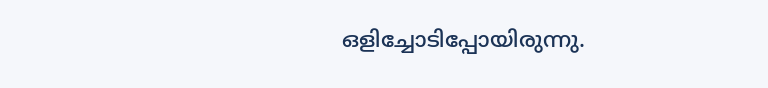ഒളിച്ചോടിപ്പോയിരുന്നു.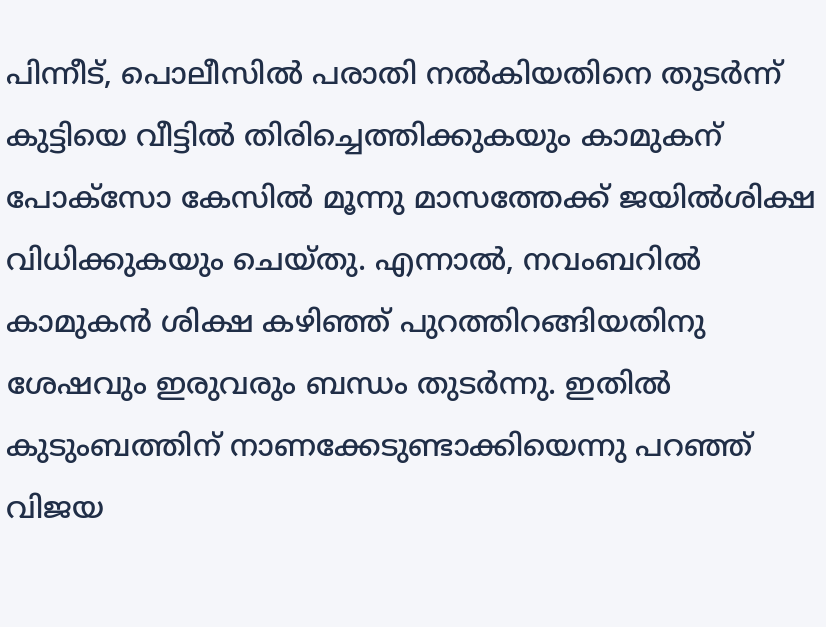പിന്നീട്, പൊലീസിൽ പരാതി നൽകിയതിനെ തുടർന്ന് കുട്ടിയെ വീട്ടിൽ തിരിച്ചെത്തിക്കുകയും കാമുകന് പോക്സോ കേസിൽ മൂന്നു മാസത്തേക്ക് ജയില്‍ശിക്ഷ വിധിക്കുകയും ചെയ്തു. എന്നാൽ, നവംബറിൽ കാമുകൻ ശിക്ഷ കഴിഞ്ഞ് പുറത്തിറങ്ങിയതിനു ശേഷവും ഇരുവരും ബന്ധം തുടർന്നു. ഇതിൽ കുടുംബത്തിന് നാണക്കേടുണ്ടാക്കിയെന്നു പറഞ്ഞ് വിജയ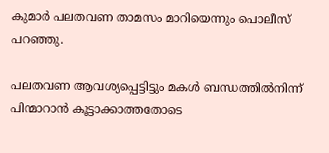കുമാർ പലതവണ താമസം മാറിയെന്നും പൊലീസ് പറഞ്ഞു.

പലതവണ ആവശ്യപ്പെട്ടിട്ടും മകൾ ബന്ധത്തിൽനിന്ന് പിന്മാറാൻ കൂട്ടാക്കാത്തതോടെ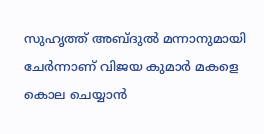സുഹൃത്ത് അബ്ദുൽ മന്നാനുമായി ചേർന്നാണ് വിജയ കുമാർ മകളെ കൊല ചെയ്യാൻ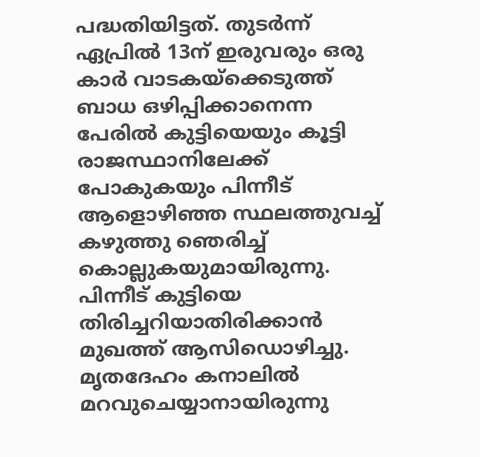പദ്ധതിയിട്ടത്. തുടർന്ന് ഏപ്രിൽ 13ന് ഇരുവരും ഒരു കാർ വാടകയ്ക്കെടുത്ത് ബാധ ഒഴിപ്പിക്കാനെന്ന പേരിൽ കുട്ടിയെയും കൂട്ടി രാജസ്ഥാനിലേക്ക് പോകുകയും പിന്നീട് ആളൊഴിഞ്ഞ സ്ഥലത്തുവച്ച് കഴുത്തു ഞെരിച്ച് കൊല്ലുകയുമായിരുന്നു. പിന്നീട് കുട്ടിയെ തിരിച്ചറിയാതിരിക്കാൻ മുഖത്ത് ആസിഡൊഴിച്ചു. മൃതദേഹം കനാലിൽ മറവുചെയ്യാനായിരുന്നു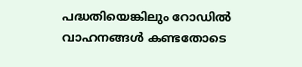പദ്ധതിയെങ്കിലും റോഡിൽ വാഹനങ്ങൾ കണ്ടതോടെ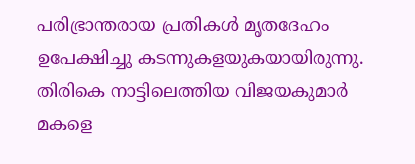പരിഭ്രാന്തരായ പ്രതികൾ മൃതദേഹം ഉപേക്ഷിച്ചു കടന്നുകളയുകയായിരുന്നു. തിരികെ നാട്ടിലെത്തിയ വിജയകുമാർ മകളെ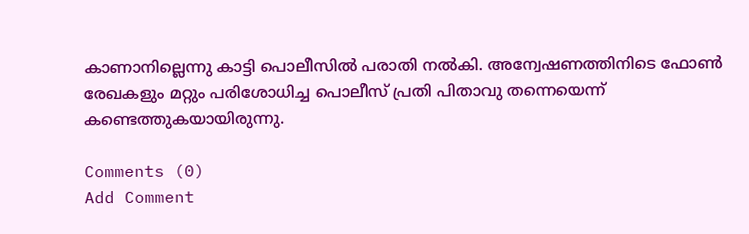കാണാനില്ലെന്നു കാട്ടി പൊലീസിൽ പരാതി നൽകി. അന്വേഷണത്തിനിടെ ഫോൺ രേഖകളും മറ്റും പരിശോധിച്ച പൊലീസ് പ്രതി പിതാവു തന്നെയെന്ന് കണ്ടെത്തുകയായിരുന്നു.

Comments (0)
Add Comment